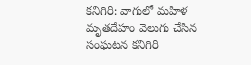కనిగిరి: వాగులో మహిళ మృతదేహం వెలుగు చేసిన సంఘటన కనిగిరి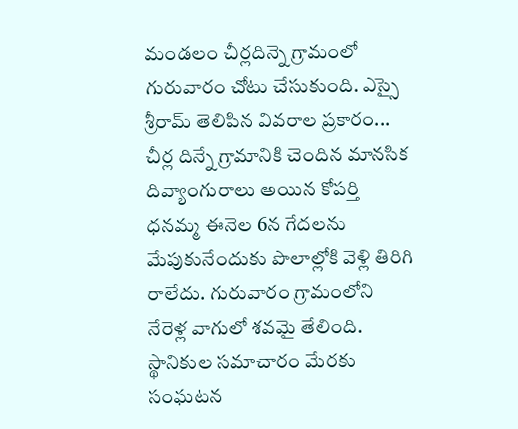మండలం చీర్లదిన్నె గ్రామంలో గురువారం చోటు చేసుకుంది. ఎస్సై శ్రీరామ్ తెలిపిన వివరాల ప్రకారం... చీర్ల దిన్నే గ్రామానికి చెందిన మానసిక దివ్యాంగురాలు అయిన కోపర్తి ధనమ్మ ఈనెల 6న గేదలను మేపుకునేందుకు పొలాల్లోకి వెళ్లి తిరిగి రాలేదు. గురువారం గ్రామంలోని నేరెళ్ల వాగులో శవమై తేలింది. స్థానికుల సమాచారం మేరకు సంఘటన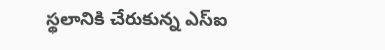స్థలానికి చేరుకున్న ఎస్ఐ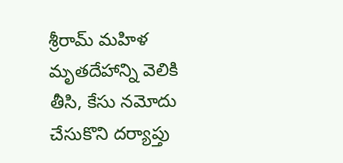శ్రీరామ్ మహిళ మృతదేహాన్ని వెలికి తీసి, కేసు నమోదు చేసుకొని దర్యాప్తు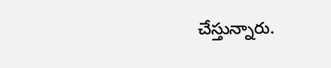చేస్తున్నారు.